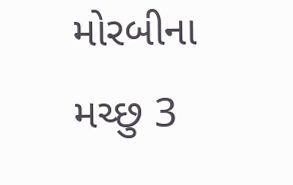મોરબીના મચ્છુ 3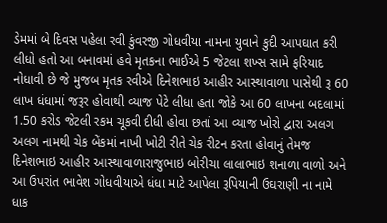ડેમમાં બે દિવસ પહેલા રવી કુંવરજી ગોધવીયા નામના યુવાને કુદી આપઘાત કરી લીધો હતો આ બનાવમાં હવે મૃતકના ભાઈએ 5 જેટલા શખ્સ સામે ફરિયાદ નોધાવી છે જે મુજબ મૃતક રવીએ દિનેશભાઇ આહીર આસ્થાવાળા પાસેથી રૂ 60 લાખ ધંધામાં જરૂર હોવાથી વ્યાજ પેટે લીધા હતા જોકે આ 60 લાખના બદલામાં 1.50 કરોડ જેટલી રકમ ચૂકવી દીધી હોવા છતાં આ વ્યાજ ખોરો દ્વારા અલગ અલગ નામથી ચેક બેંકમાં નાખી ખોટી રીતે ચેક રીટન કરતા હોવાનું તેમજ દિનેશભાઇ આહીર આસ્થાવાળારાજુભાઇ બોરીચા લાલાભાઇ શનાળા વાળો અને આ ઉપરાંત ભાવેશ ગોધવીયાએ ધંધા માટે આપેલા રૂપિયાની ઉઘરાણી ના નામે ધાક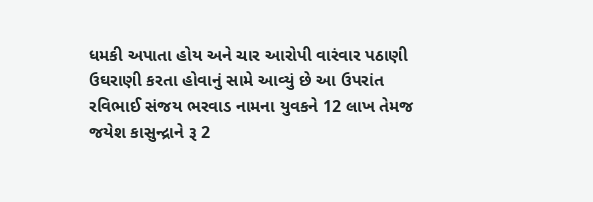ધમકી અપાતા હોય અને ચાર આરોપી વારંવાર પઠાણી ઉઘરાણી કરતા હોવાનું સામે આવ્યું છે આ ઉપરાંત રવિભાઈ સંજય ભરવાડ નામના યુવકને 12 લાખ તેમજ જયેશ કાસુન્દ્રાને રૂ 2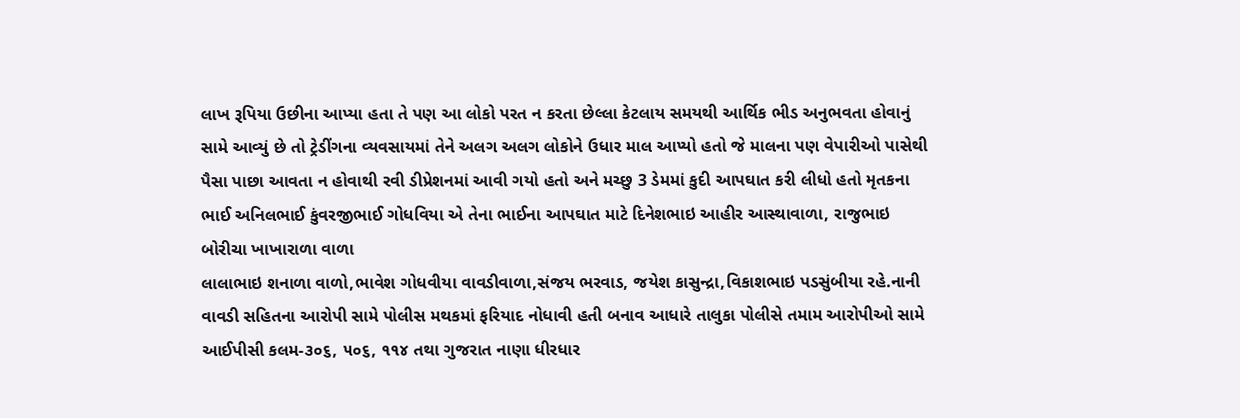લાખ રૂપિયા ઉછીના આપ્યા હતા તે પણ આ લોકો પરત ન કરતા છેલ્લા કેટલાય સમયથી આર્થિક ભીડ અનુભવતા હોવાનું સામે આવ્યું છે તો ટ્રેડીંગના વ્યવસાયમાં તેને અલગ અલગ લોકોને ઉધાર માલ આપ્યો હતો જે માલના પણ વેપારીઓ પાસેથી પૈસા પાછા આવતા ન હોવાથી રવી ડીપ્રેશનમાં આવી ગયો હતો અને મચ્છુ 3 ડેમમાં કુદી આપઘાત કરી લીધો હતો મૃતકના ભાઈ અનિલભાઈ કુંવરજીભાઈ ગોધવિયા એ તેના ભાઈના આપઘાત માટે દિનેશભાઇ આહીર આસ્થાવાળા, રાજુભાઇ બોરીચા ખાખારાળા વાળા
લાલાભાઇ શનાળા વાળો,ભાવેશ ગોધવીયા વાવડીવાળા,સંજય ભરવાડ, જયેશ કાસુન્દ્રા,વિકાશભાઇ પડસુંબીયા રહે.નાની વાવડી સહિતના આરોપી સામે પોલીસ મથકમાં ફરિયાદ નોધાવી હતી બનાવ આધારે તાલુકા પોલીસે તમામ આરોપીઓ સામે આઈપીસી કલમ-૩૦૬, ૫૦૬, ૧૧૪ તથા ગુજરાત નાણા ધીરધાર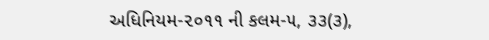અધિનિયમ-૨૦૧૧ ની કલમ-૫, ૩૩(૩),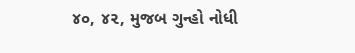૪૦, ૪૨, મુજબ ગુન્હો નોધી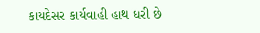કાયદેસર કાર્યવાહી હાથ ધરી છે